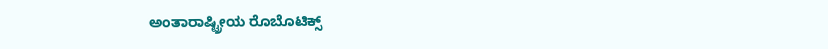ಅಂತಾರಾಷ್ಟ್ರೀಯ ರೊಬೊಟಿಕ್ಸ್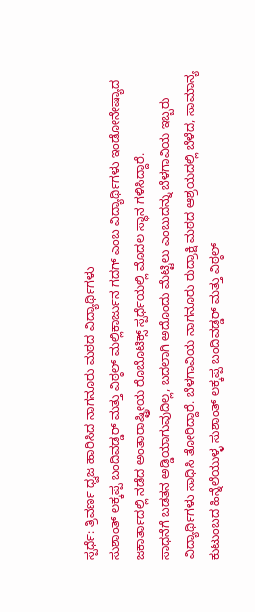ಸ್ಪರ್ಧೆ: ತ್ರಿವರ್ಣ ಧ್ವಜ ಹಾರಿಸಿದ ನಾಗನೂರು ಮಠದ ವಿದ್ಯಾರ್ಥಿಗಳು
ಸುಶಾಂತ್ ಲಕ್ಕಪ್ಪ ಬಂದಿವಡ್ಡರ್ ಮತ್ತು ವಿಠ್ಠಲ್ ಮಲ್ಲಿಕಾರ್ಜುನ ಗದಗ್ ಎಂಬ ವಿದ್ಯಾರ್ಥಿಗಳು ಇಂಡೋನೇಷ್ಯಾದ ಜಕಾರ್ತಾದಲ್ಲಿ ನಡೆದ ಅಂತಾರಾಷ್ಟ್ರೀಯ ರೊಬೊಟಿಕ್ಸ್ ಸ್ಪರ್ಧೆಯಲ್ಲಿ ಮೊದಲ ಸ್ಥಾನ ಗಳಿಸಿದ್ದಾರೆ.
ಸಾಧನೆಗೆ ಬಡತನ ಅಡ್ಡಿಯಾಗುವುದಿಲ್ಲ, ಬದಲಾಗಿ ಅದೊಂದು ಮೆಟ್ಟಿಲು ಎಂಬುದನ್ನು ಬೆಳಗಾವಿಯ ಇಬ್ಬರು ವಿದ್ಯಾರ್ಥಿಗಳು ಸಾಧಿಸಿ ತೋರಿದ್ದಾರೆ. ಬೆಳಗಾವಿಯ ನಾಗನೂರು ರುದ್ರಾಕ್ಷಿ ಮಠದ ಆಶ್ರಯದಲ್ಲಿ ಬೆಳೆದ, ಸಾಮಾನ್ಯ ಕುಟುಂಬದ ಹಿನ್ನೆಲೆಯುಳ್ಳ ಸುಶಾಂತ್ ಲಕ್ಕಪ್ಪ ಬಂದಿವಡ್ಡರ್ ಮತ್ತು ವಿಠ್ಠಲ್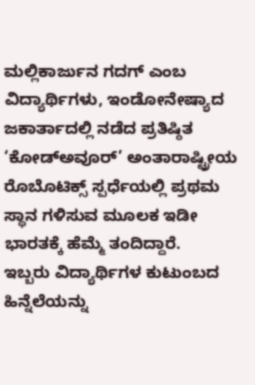ಮಲ್ಲಿಕಾರ್ಜುನ ಗದಗ್ ಎಂಬ ವಿದ್ಯಾರ್ಥಿಗಳು, ಇಂಡೋನೇಷ್ಯಾದ ಜಕಾರ್ತಾದಲ್ಲಿ ನಡೆದ ಪ್ರತಿಷ್ಠಿತ ‘ಕೋಡ್ಅವೂರ್’ ಅಂತಾರಾಷ್ಟ್ರೀಯ ರೊಬೊಟಿಕ್ಸ್ ಸ್ಪರ್ಧೆಯಲ್ಲಿ ಪ್ರಥಮ ಸ್ಥಾನ ಗಳಿಸುವ ಮೂಲಕ ಇಡೀ ಭಾರತಕ್ಕೆ ಹೆಮ್ಮೆ ತಂದಿದ್ದಾರೆ.
ಇಬ್ಬರು ವಿದ್ಯಾರ್ಥಿಗಳ ಕುಟುಂಬದ ಹಿನ್ನೆಲೆಯನ್ನು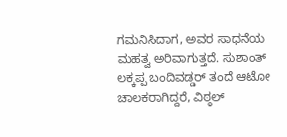ಗಮನಿಸಿದಾಗ, ಅವರ ಸಾಧನೆಯ ಮಹತ್ವ ಅರಿವಾಗುತ್ತದೆ. ಸುಶಾಂತ್ ಲಕ್ಕಪ್ಪ ಬಂದಿವಡ್ಡರ್ ತಂದೆ ಆಟೋ ಚಾಲಕರಾಗಿದ್ದರೆ, ವಿಠ್ಠಲ್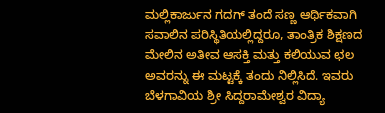ಮಲ್ಲಿಕಾರ್ಜುನ ಗದಗ್ ತಂದೆ ಸಣ್ಣ ಆರ್ಥಿಕವಾಗಿ ಸವಾಲಿನ ಪರಿಸ್ಥಿತಿಯಲ್ಲಿದ್ದರೂ, ತಾಂತ್ರಿಕ ಶಿಕ್ಷಣದ ಮೇಲಿನ ಅತೀವ ಆಸಕ್ತಿ ಮತ್ತು ಕಲಿಯುವ ಛಲ ಅವರನ್ನು ಈ ಮಟ್ಟಕ್ಕೆ ತಂದು ನಿಲ್ಲಿಸಿದೆ. ಇವರು ಬೆಳಗಾವಿಯ ಶ್ರೀ ಸಿದ್ದರಾಮೇಶ್ವರ ವಿದ್ಯಾ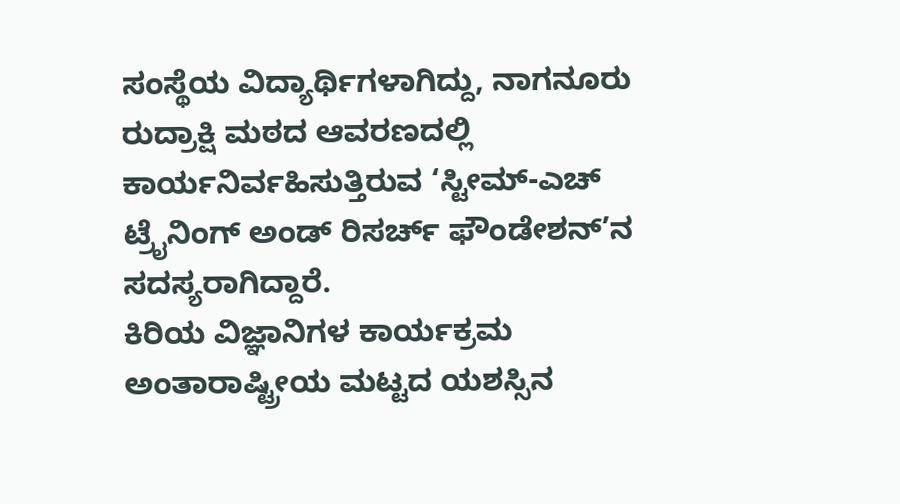ಸಂಸ್ಥೆಯ ವಿದ್ಯಾರ್ಥಿಗಳಾಗಿದ್ದು, ನಾಗನೂರು ರುದ್ರಾಕ್ಷಿ ಮಠದ ಆವರಣದಲ್ಲಿ ಕಾರ್ಯನಿರ್ವಹಿಸುತ್ತಿರುವ ‘ಸ್ಟೀಮ್-ಎಚ್ ಟ್ರೈನಿಂಗ್ ಅಂಡ್ ರಿಸರ್ಚ್ ಫೌಂಡೇಶನ್’ನ ಸದಸ್ಯರಾಗಿದ್ದಾರೆ.
ಕಿರಿಯ ವಿಜ್ಞಾನಿಗಳ ಕಾರ್ಯಕ್ರಮ
ಅಂತಾರಾಷ್ಟ್ರೀಯ ಮಟ್ಟದ ಯಶಸ್ಸಿನ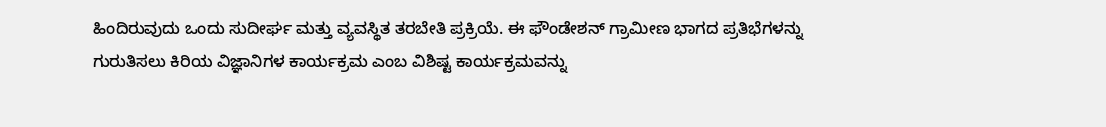ಹಿಂದಿರುವುದು ಒಂದು ಸುದೀರ್ಘ ಮತ್ತು ವ್ಯವಸ್ಥಿತ ತರಬೇತಿ ಪ್ರಕ್ರಿಯೆ. ಈ ಫೌಂಡೇಶನ್ ಗ್ರಾಮೀಣ ಭಾಗದ ಪ್ರತಿಭೆಗಳನ್ನು ಗುರುತಿಸಲು ಕಿರಿಯ ವಿಜ್ಞಾನಿಗಳ ಕಾರ್ಯಕ್ರಮ ಎಂಬ ವಿಶಿಷ್ಟ ಕಾರ್ಯಕ್ರಮವನ್ನು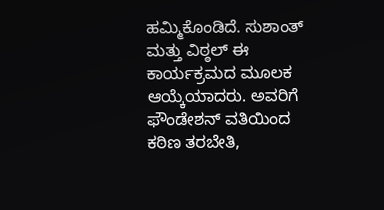ಹಮ್ಮಿಕೊಂಡಿದೆ. ಸುಶಾಂತ್ ಮತ್ತು ವಿಠ್ಠಲ್ ಈ ಕಾರ್ಯಕ್ರಮದ ಮೂಲಕ ಆಯ್ಕೆಯಾದರು. ಅವರಿಗೆ ಫೌಂಡೇಶನ್ ವತಿಯಿಂದ ಕಠಿಣ ತರಬೇತಿ,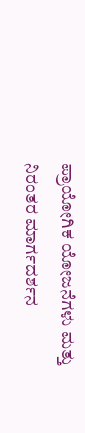ಪ್ರಾಯೋಗಿಕ ಯೋಜನೆಗಳು ಮತ್ತು ನಿರಂತರ ಮಾರ್ಗದರ್ಶನ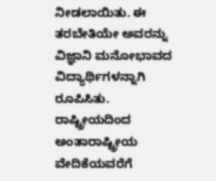ನೀಡಲಾಯಿತು. ಈ ತರಬೇತಿಯೇ ಅವರನ್ನು ವಿಜ್ಞಾನಿ ಮನೋಭಾವದ ವಿದ್ಯಾರ್ಥಿಗಳನ್ನಾಗಿ ರೂಪಿಸಿತು.
ರಾಷ್ಟ್ರೀಯದಿಂದ ಅಂತಾರಾಷ್ಟ್ರೀಯ ವೇದಿಕೆಯವರೆಗೆ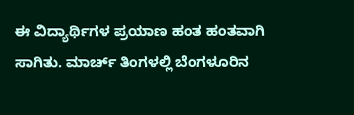ಈ ವಿದ್ಯಾರ್ಥಿಗಳ ಪ್ರಯಾಣ ಹಂತ ಹಂತವಾಗಿ ಸಾಗಿತು. ಮಾರ್ಚ್ ತಿಂಗಳಲ್ಲಿ ಬೆಂಗಳೂರಿನ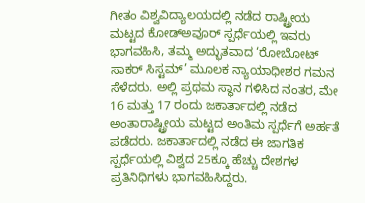ಗೀತಂ ವಿಶ್ವವಿದ್ಯಾಲಯದಲ್ಲಿ ನಡೆದ ರಾಷ್ಟ್ರೀಯ ಮಟ್ಟದ ಕೋಡ್ಅವೂರ್ ಸ್ಪರ್ಧೆಯಲ್ಲಿ ಇವರು ಭಾಗವಹಿಸಿ, ತಮ್ಮ ಅದ್ಭುತವಾದ ‘ರೋಬೋಟ್ ಸಾಕರ್ ಸಿಸ್ಟಮ್’ ಮೂಲಕ ನ್ಯಾಯಾಧೀಶರ ಗಮನ ಸೆಳೆದರು. ಅಲ್ಲಿ ಪ್ರಥಮ ಸ್ಥಾನ ಗಳಿಸಿದ ನಂತರ, ಮೇ 16 ಮತ್ತು 17 ರಂದು ಜಕಾರ್ತಾದಲ್ಲಿ ನಡೆದ ಅಂತಾರಾಷ್ಟ್ರೀಯ ಮಟ್ಟದ ಅಂತಿಮ ಸ್ಪರ್ಧೆಗೆ ಅರ್ಹತೆ ಪಡೆದರು. ಜಕಾರ್ತಾದಲ್ಲಿ ನಡೆದ ಈ ಜಾಗತಿಕ ಸ್ಪರ್ಧೆಯಲ್ಲಿ ವಿಶ್ವದ 25ಕ್ಕೂ ಹೆಚ್ಚು ದೇಶಗಳ ಪ್ರತಿನಿಧಿಗಳು ಭಾಗವಹಿಸಿದ್ದರು.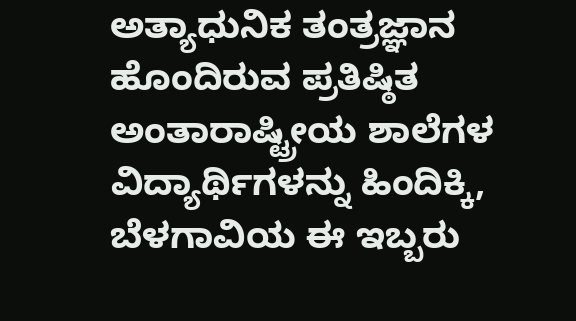ಅತ್ಯಾಧುನಿಕ ತಂತ್ರಜ್ಞಾನ ಹೊಂದಿರುವ ಪ್ರತಿಷ್ಠಿತ ಅಂತಾರಾಷ್ಟ್ರೀಯ ಶಾಲೆಗಳ ವಿದ್ಯಾರ್ಥಿಗಳನ್ನು ಹಿಂದಿಕ್ಕಿ, ಬೆಳಗಾವಿಯ ಈ ಇಬ್ಬರು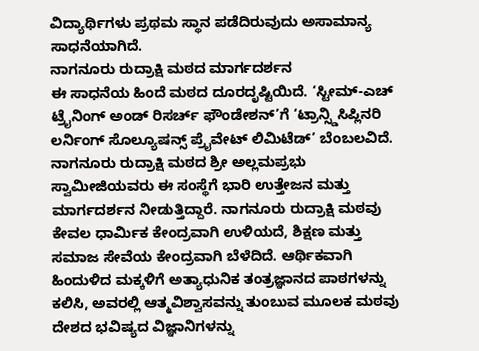ವಿದ್ಯಾರ್ಥಿಗಳು ಪ್ರಥಮ ಸ್ಥಾನ ಪಡೆದಿರುವುದು ಅಸಾಮಾನ್ಯ ಸಾಧನೆಯಾಗಿದೆ.
ನಾಗನೂರು ರುದ್ರಾಕ್ಷಿ ಮಠದ ಮಾರ್ಗದರ್ಶನ
ಈ ಸಾಧನೆಯ ಹಿಂದೆ ಮಠದ ದೂರದೃಷ್ಟಿಯಿದೆ. ‘ಸ್ಟೀಮ್-ಎಚ್ ಟ್ರೈನಿಂಗ್ ಅಂಡ್ ರಿಸರ್ಚ್ ಫೌಂಡೇಶನ್’ಗೆ ‘ಟ್ರಾನ್ಸ್ಡಿಸಿಪ್ಲಿನರಿ ಲರ್ನಿಂಗ್ ಸೊಲ್ಯೂಷನ್ಸ್ ಪ್ರೈವೇಟ್ ಲಿಮಿಟೆಡ್’ ಬೆಂಬಲವಿದೆ. ನಾಗನೂರು ರುದ್ರಾಕ್ಷಿ ಮಠದ ಶ್ರೀ ಅಲ್ಲಮಪ್ರಭು ಸ್ವಾಮೀಜಿಯವರು ಈ ಸಂಸ್ಥೆಗೆ ಭಾರಿ ಉತ್ತೇಜನ ಮತ್ತು ಮಾರ್ಗದರ್ಶನ ನೀಡುತ್ತಿದ್ದಾರೆ. ನಾಗನೂರು ರುದ್ರಾಕ್ಷಿ ಮಠವು ಕೇವಲ ಧಾರ್ಮಿಕ ಕೇಂದ್ರವಾಗಿ ಉಳಿಯದೆ, ಶಿಕ್ಷಣ ಮತ್ತು ಸಮಾಜ ಸೇವೆಯ ಕೇಂದ್ರವಾಗಿ ಬೆಳೆದಿದೆ. ಆರ್ಥಿಕವಾಗಿ ಹಿಂದುಳಿದ ಮಕ್ಕಳಿಗೆ ಅತ್ಯಾಧುನಿಕ ತಂತ್ರಜ್ಞಾನದ ಪಾಠಗಳನ್ನು ಕಲಿಸಿ, ಅವರಲ್ಲಿ ಆತ್ಮವಿಶ್ವಾಸವನ್ನು ತುಂಬುವ ಮೂಲಕ ಮಠವು ದೇಶದ ಭವಿಷ್ಯದ ವಿಜ್ಞಾನಿಗಳನ್ನು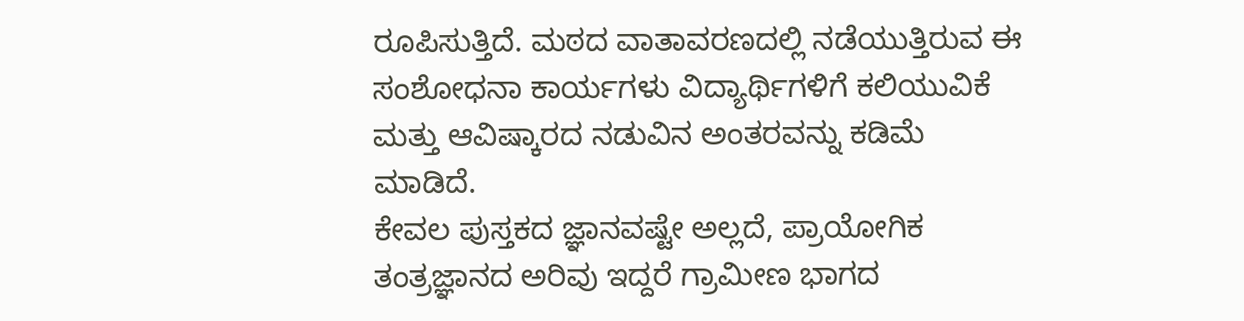ರೂಪಿಸುತ್ತಿದೆ. ಮಠದ ವಾತಾವರಣದಲ್ಲಿ ನಡೆಯುತ್ತಿರುವ ಈ ಸಂಶೋಧನಾ ಕಾರ್ಯಗಳು ವಿದ್ಯಾರ್ಥಿಗಳಿಗೆ ಕಲಿಯುವಿಕೆ ಮತ್ತು ಆವಿಷ್ಕಾರದ ನಡುವಿನ ಅಂತರವನ್ನು ಕಡಿಮೆ ಮಾಡಿದೆ.
ಕೇವಲ ಪುಸ್ತಕದ ಜ್ಞಾನವಷ್ಟೇ ಅಲ್ಲದೆ, ಪ್ರಾಯೋಗಿಕ ತಂತ್ರಜ್ಞಾನದ ಅರಿವು ಇದ್ದರೆ ಗ್ರಾಮೀಣ ಭಾಗದ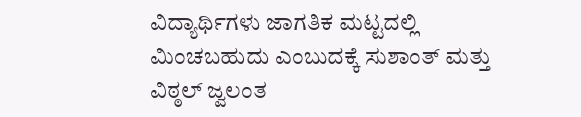ವಿದ್ಯಾರ್ಥಿಗಳು ಜಾಗತಿಕ ಮಟ್ಟದಲ್ಲಿ ಮಿಂಚಬಹುದು ಎಂಬುದಕ್ಕೆ ಸುಶಾಂತ್ ಮತ್ತು ವಿಠ್ಠಲ್ ಜ್ವಲಂತ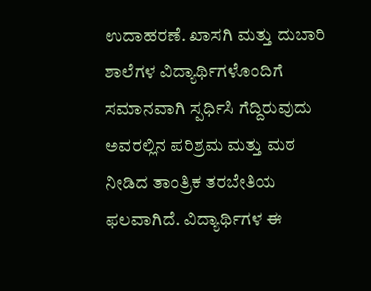ಉದಾಹರಣೆ. ಖಾಸಗಿ ಮತ್ತು ದುಬಾರಿ ಶಾಲೆಗಳ ವಿದ್ಯಾರ್ಥಿಗಳೊಂದಿಗೆ ಸಮಾನವಾಗಿ ಸ್ಪರ್ಧಿಸಿ ಗೆದ್ದಿರುವುದು ಅವರಲ್ಲಿನ ಪರಿಶ್ರಮ ಮತ್ತು ಮಠ ನೀಡಿದ ತಾಂತ್ರಿಕ ತರಬೇತಿಯ ಫಲವಾಗಿದೆ. ವಿದ್ಯಾರ್ಥಿಗಳ ಈ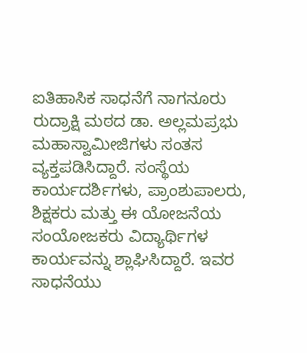ಐತಿಹಾಸಿಕ ಸಾಧನೆಗೆ ನಾಗನೂರು ರುದ್ರಾಕ್ಷಿ ಮಠದ ಡಾ. ಅಲ್ಲಮಪ್ರಭು ಮಹಾಸ್ವಾಮೀಜಿಗಳು ಸಂತಸ ವ್ಯಕ್ತಪಡಿಸಿದ್ದಾರೆ. ಸಂಸ್ಥೆಯ ಕಾರ್ಯದರ್ಶಿಗಳು, ಪ್ರಾಂಶುಪಾಲರು, ಶಿಕ್ಷಕರು ಮತ್ತು ಈ ಯೋಜನೆಯ ಸಂಯೋಜಕರು ವಿದ್ಯಾರ್ಥಿಗಳ ಕಾರ್ಯವನ್ನು ಶ್ಲಾಘಿಸಿದ್ದಾರೆ. ಇವರ ಸಾಧನೆಯು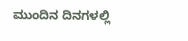ಮುಂದಿನ ದಿನಗಳಲ್ಲಿ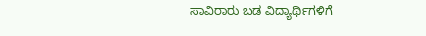ಸಾವಿರಾರು ಬಡ ವಿದ್ಯಾರ್ಥಿಗಳಿಗೆ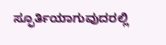ಸ್ಫೂರ್ತಿಯಾಗುವುದರಲ್ಲಿ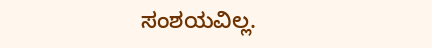ಸಂಶಯವಿಲ್ಲ.